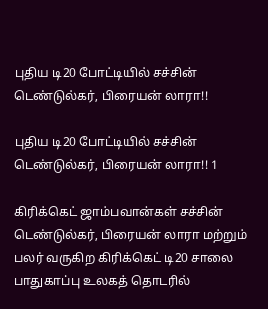புதிய டி20 போட்டியில் சச்சின் டெண்டுல்கர், பிரையன் லாரா!!

புதிய டி20 போட்டியில் சச்சின் டெண்டுல்கர், பிரையன் லாரா!! 1

கிரிக்கெட் ஜாம்பவான்கள் சச்சின் டெண்டுல்கர், பிரையன் லாரா மற்றும் பலர் வருகிற கிரிக்கெட் டி20 சாலை பாதுகாப்பு உலகத் தொடரில்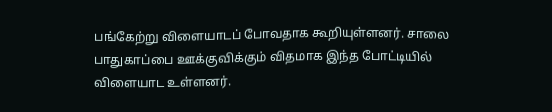பங்கேற்று விளையாடப் போவதாக கூறியுள்ளனர். சாலை பாதுகாப்பை ஊக்குவிக்கும் விதமாக இந்த போட்டியில் விளையாட உள்ளனர்.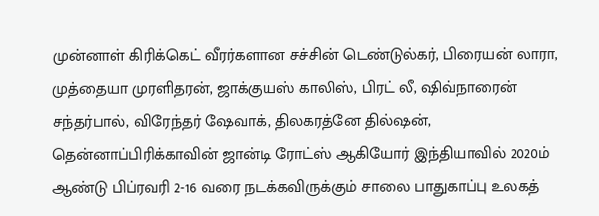முன்னாள் கிரிக்கெட் வீரர்களான சச்சின் டெண்டுல்கர், பிரையன் லாரா, முத்தையா முரளிதரன், ஜாக்குயஸ் காலிஸ், பிரட் லீ, ஷிவ்நாரைன் சந்தர்பால், விரேந்தர் ஷேவாக், திலகரத்னே தில்ஷன், தென்னாப்பிரிக்காவின் ஜான்டி ரோட்ஸ் ஆகியோர் இந்தியாவில் 2020ம் ஆண்டு பிப்ரவரி 2-16 வரை நடக்கவிருக்கும் சாலை பாதுகாப்பு உலகத்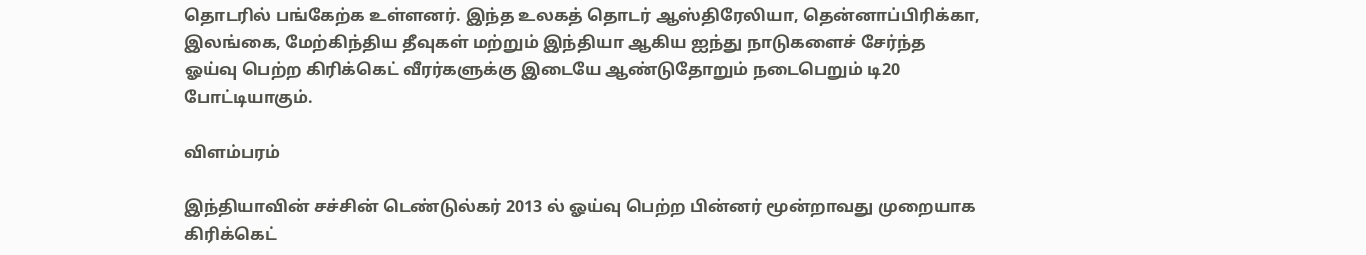தொடரில் பங்கேற்க உள்ளனர். இந்த உலகத் தொடர் ஆஸ்திரேலியா, தென்னாப்பிரிக்கா, இலங்கை, மேற்கிந்திய தீவுகள் மற்றும் இந்தியா ஆகிய ஐந்து நாடுகளைச் சேர்ந்த ஓய்வு பெற்ற கிரிக்கெட் வீரர்களுக்கு இடையே ஆண்டுதோறும் நடைபெறும் டி20 போட்டியாகும்.

விளம்பரம்

இந்தியாவின் சச்சின் டெண்டுல்கர் 2013 ல் ஓய்வு பெற்ற பின்னர் மூன்றாவது முறையாக கிரிக்கெட்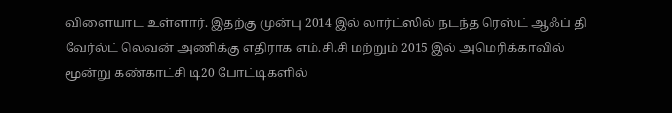விளையாட உள்ளார். இதற்கு முன்பு 2014 இல் லார்ட்ஸில் நடந்த ரெஸ்ட் ஆஃப் தி வேர்ல்ட் லெவன் அணிக்கு எதிராக எம்.சி.சி மற்றும் 2015 இல் அமெரிக்காவில் மூன்று கண்காட்சி டி20 போட்டிகளில்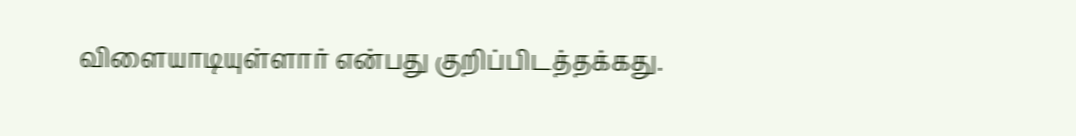விளையாடியுள்ளார் என்பது குறிப்பிடத்தக்கது.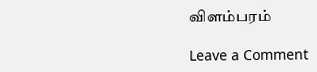விளம்பரம்

Leave a Comment